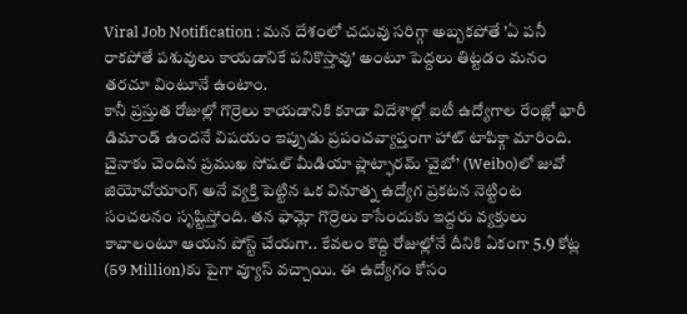Viral Job Notification : మన దేశంలో చదువు సరిగ్గా అబ్బకపోతే 'ఏ పనీ రాకపోతే పశువులు కాయడానికే పనికొస్తావు' అంటూ పెద్దలు తిట్టడం మనం తరచూ వింటూనే ఉంటాం.
కానీ ప్రస్తుత రోజుల్లో గొర్రెలు కాయడానికి కూడా విదేశాల్లో ఐటీ ఉద్యోగాల రేంజ్లో భారీ డిమాండ్ ఉందనే విషయం ఇప్పుడు ప్రపంచవ్యాప్తంగా హాట్ టాపిక్గా మారింది. చైనాకు చెందిన ప్రముఖ సోషల్ మీడియా ప్లాట్ఫారమ్ ‘వైబో’ (Weibo)లో జువో జియోవోయాంగ్ అనే వ్యక్తి పెట్టిన ఒక వినూత్న ఉద్యోగ ప్రకటన నెట్టింట సంచలనం సృష్టిస్తోంది. తన ఫామ్లో గొర్రెలు కాసేందుకు ఇద్దరు వ్యక్తులు కావాలంటూ ఆయన పోస్ట్ చేయగా.. కేవలం కొద్ది రోజుల్లోనే దీనికి ఏకంగా 5.9 కోట్ల (59 Million)కు పైగా వ్యూస్ వచ్చాయి. ఈ ఉద్యోగం కోసం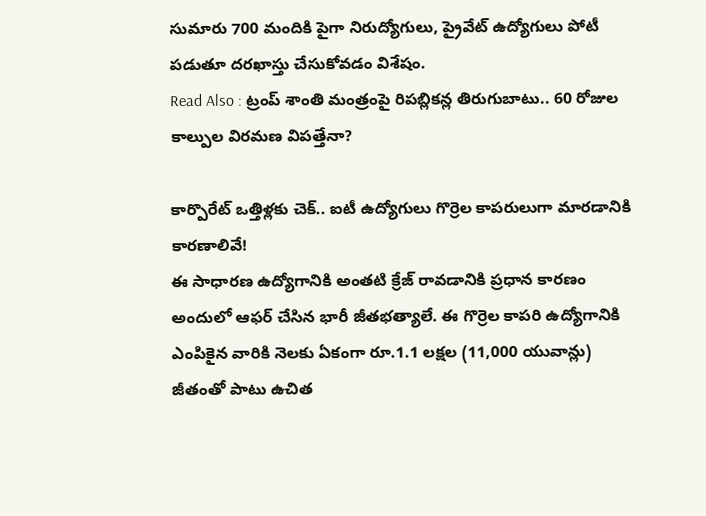సుమారు 700 మందికి పైగా నిరుద్యోగులు, ప్రైవేట్ ఉద్యోగులు పోటీ పడుతూ దరఖాస్తు చేసుకోవడం విశేషం.
Read Also : ట్రంప్ శాంతి మంత్రంపై రిపబ్లికన్ల తిరుగుబాటు.. 60 రోజుల కాల్పుల విరమణ విపత్తేనా?

కార్పొరేట్ ఒత్తిళ్లకు చెక్.. ఐటీ ఉద్యోగులు గొర్రెల కాపరులుగా మారడానికి కారణాలివే!
ఈ సాధారణ ఉద్యోగానికి అంతటి క్రేజ్ రావడానికి ప్రధాన కారణం అందులో ఆఫర్ చేసిన భారీ జీతభత్యాలే. ఈ గొర్రెల కాపరి ఉద్యోగానికి ఎంపికైన వారికి నెలకు ఏకంగా రూ.1.1 లక్షల (11,000 యువాన్లు) జీతంతో పాటు ఉచిత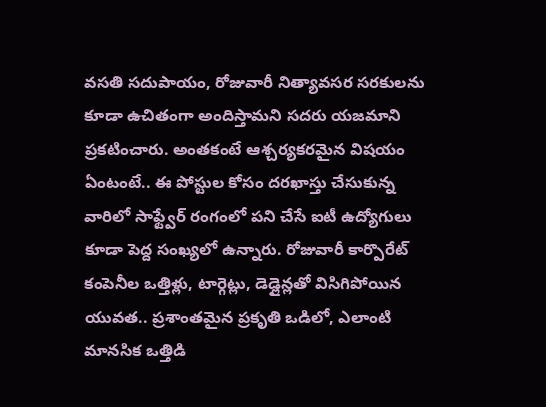వసతి సదుపాయం, రోజువారీ నిత్యావసర సరకులను కూడా ఉచితంగా అందిస్తామని సదరు యజమాని ప్రకటించారు. అంతకంటే ఆశ్చర్యకరమైన విషయం ఏంటంటే.. ఈ పోస్టుల కోసం దరఖాస్తు చేసుకున్న వారిలో సాఫ్ట్వేర్ రంగంలో పని చేసే ఐటీ ఉద్యోగులు కూడా పెద్ద సంఖ్యలో ఉన్నారు. రోజువారీ కార్పొరేట్ కంపెనీల ఒత్తిళ్లు, టార్గెట్లు, డెడ్లైన్లతో విసిగిపోయిన యువత.. ప్రశాంతమైన ప్రకృతి ఒడిలో, ఎలాంటి మానసిక ఒత్తిడి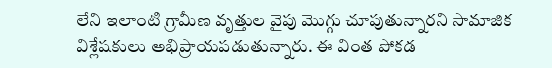లేని ఇలాంటి గ్రామీణ వృత్తుల వైపు మొగ్గు చూపుతున్నారని సామాజిక విశ్లేషకులు అభిప్రాయపడుతున్నారు. ఈ వింత పోకడ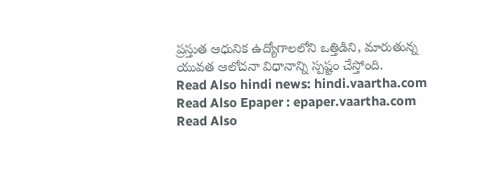ప్రస్తుత ఆధునిక ఉద్యోగాలలోని ఒత్తిడిని, మారుతున్న యువత ఆలోచనా విధానాన్ని స్పష్టం చేస్తోంది.
Read Also hindi news: hindi.vaartha.com
Read Also Epaper : epaper.vaartha.com
Read Also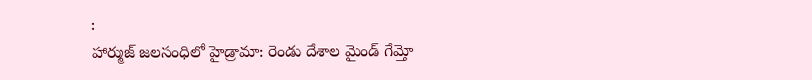:
హార్ముజ్ జలసంధిలో హైడ్రామా: రెండు దేశాల మైండ్ గేమ్తో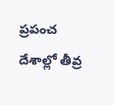ప్రపంచ దేశాల్లో తీవ్ర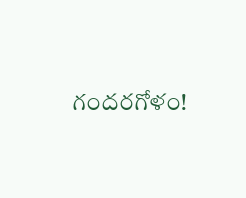గందరగోళం!